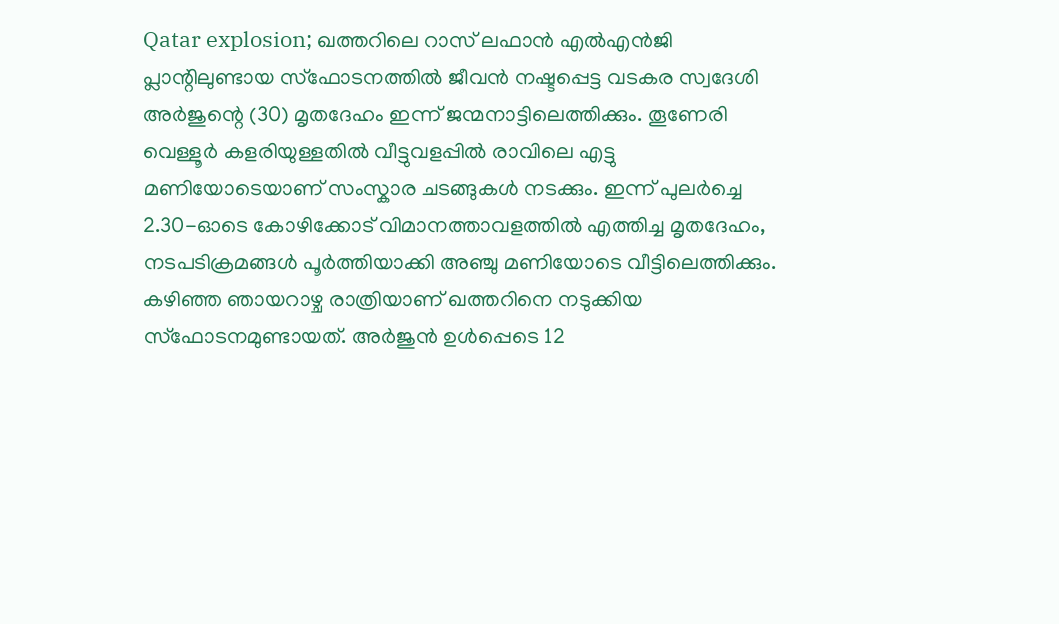Qatar explosion; ഖത്തറിലെ റാസ് ലഫാൻ എൽഎൻജി പ്ലാന്റിലുണ്ടായ സ്ഫോടനത്തിൽ ജീവൻ നഷ്ടപ്പെട്ട വടകര സ്വദേശി അർജുന്റെ (30) മൃതദേഹം ഇന്ന് ജന്മനാട്ടിലെത്തിക്കും. തൂണേരി വെള്ളൂർ കളരിയുള്ളതിൽ വീട്ടുവളപ്പിൽ രാവിലെ എട്ടു മണിയോടെയാണ് സംസ്കാര ചടങ്ങുകൾ നടക്കും. ഇന്ന് പുലർച്ചെ 2.30-ഓടെ കോഴിക്കോട് വിമാനത്താവളത്തിൽ എത്തിച്ച മൃതദേഹം, നടപടിക്രമങ്ങൾ പൂർത്തിയാക്കി അഞ്ചു മണിയോടെ വീട്ടിലെത്തിക്കും. കഴിഞ്ഞ ഞായറാഴ്ച രാത്രിയാണ് ഖത്തറിനെ നടുക്കിയ സ്ഫോടനമുണ്ടായത്. അർജുൻ ഉൾപ്പെടെ 12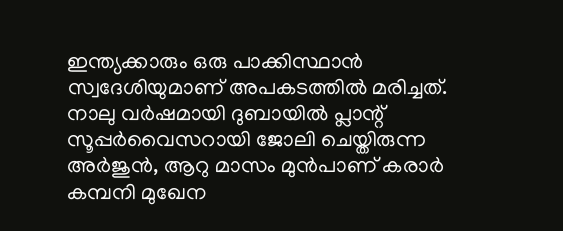ഇന്ത്യക്കാരും ഒരു പാക്കിസ്ഥാൻ സ്വദേശിയുമാണ് അപകടത്തിൽ മരിച്ചത്. നാലു വർഷമായി ദുബായിൽ പ്ലാന്റ് സൂപ്പർവൈസറായി ജോലി ചെയ്തിരുന്ന അർജുൻ, ആറു മാസം മുൻപാണ് കരാർ കമ്പനി മുഖേന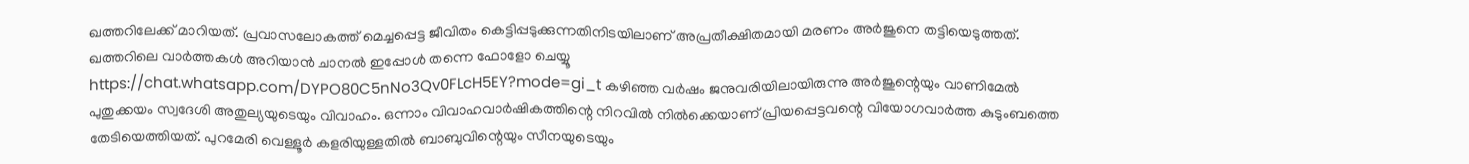ഖത്തറിലേക്ക് മാറിയത്. പ്രവാസലോകത്ത് മെച്ചപ്പെട്ട ജീവിതം കെട്ടിപ്പടുക്കുന്നതിനിടയിലാണ് അപ്രതീക്ഷിതമായി മരണം അർജുനെ തട്ടിയെടുത്തത്. ഖത്തറിലെ വാർത്തകൾ അറിയാൻ ചാനൽ ഇപ്പോൾ തന്നെ ഫോളോ ചെയ്യൂ
https://chat.whatsapp.com/DYPO80C5nNo3Qv0FLcH5EY?mode=gi_t കഴിഞ്ഞ വർഷം ജനുവരിയിലായിരുന്നു അർജുന്റെയും വാണിമേൽ പുതുക്കയം സ്വദേശി അതുല്യയുടെയും വിവാഹം. ഒന്നാം വിവാഹവാർഷികത്തിന്റെ നിറവിൽ നിൽക്കെയാണ് പ്രിയപ്പെട്ടവന്റെ വിയോഗവാർത്ത കുടുംബത്തെ തേടിയെത്തിയത്. പുറമേരി വെള്ളൂർ കളരിയുള്ളതിൽ ബാബുവിന്റെയും സീനയുടെയും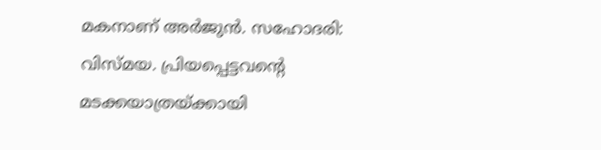മകനാണ് അർജുൻ. സഹോദരി: വിസ്മയ. പ്രിയപ്പെട്ടവന്റെ മടക്കയാത്രയ്ക്കായി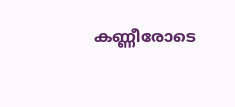കണ്ണീരോടെ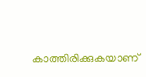കാത്തിരിക്കുകയാണ്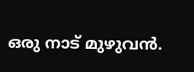ഒരു നാട് മുഴുവൻ.